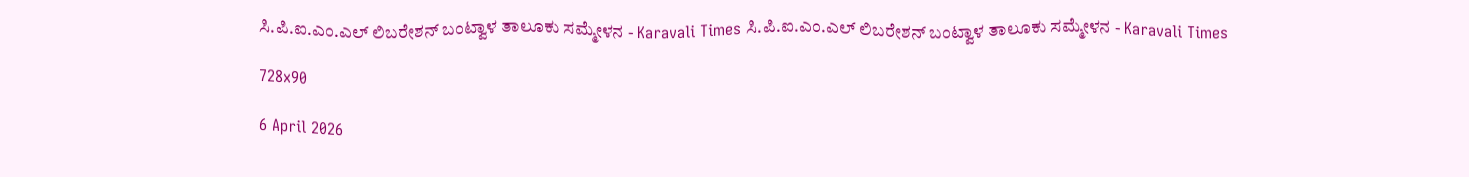ಸಿ.ಪಿ.ಐ.ಎಂ.ಎಲ್ ಲಿಬರೇಶನ್ ಬಂಟ್ವಾಳ ತಾಲೂಕು ಸಮ್ಮೇಳನ - Karavali Times ಸಿ.ಪಿ.ಐ.ಎಂ.ಎಲ್ ಲಿಬರೇಶನ್ ಬಂಟ್ವಾಳ ತಾಲೂಕು ಸಮ್ಮೇಳನ - Karavali Times

728x90

6 April 2026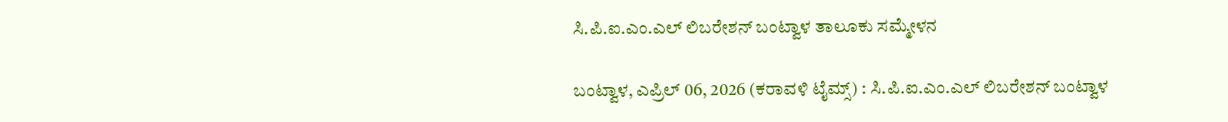ಸಿ.ಪಿ.ಐ.ಎಂ.ಎಲ್ ಲಿಬರೇಶನ್ ಬಂಟ್ವಾಳ ತಾಲೂಕು ಸಮ್ಮೇಳನ

ಬಂಟ್ವಾಳ, ಎಪ್ರಿಲ್ 06, 2026 (ಕರಾವಳಿ ಟೈಮ್ಸ್) : ಸಿ.ಪಿ.ಐ.ಎಂ.ಎಲ್ ಲಿಬರೇಶನ್ ಬಂಟ್ವಾಳ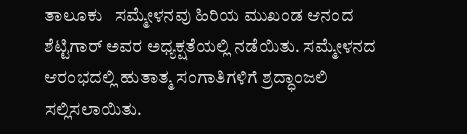ತಾಲೂಕು   ಸಮ್ಮೇಳನವು ಹಿರಿಯ ಮುಖಂಡ ಆನಂದ ಶೆಟ್ಟಿಗಾರ್ ಅವರ ಅಧ್ಯಕ್ಷತೆಯಲ್ಲಿ ನಡೆಯಿತು. ಸಮ್ಮೇಳನದ ಆರಂಭದಲ್ಲಿ ಹುತಾತ್ಮ ಸಂಗಾತಿಗಳಿಗೆ ಶ್ರದ್ಧಾಂಜಲಿ ಸಲ್ಲಿಸಲಾಯಿತು.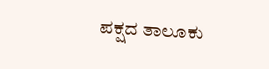ಪಕ್ಷದ ತಾಲೂಕು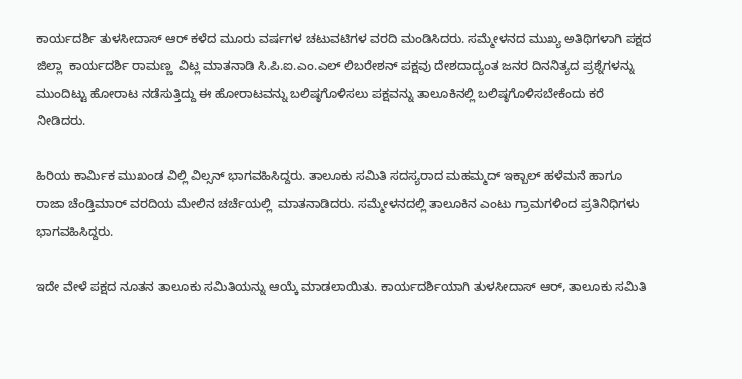ಕಾರ್ಯದರ್ಶಿ ತುಳಸೀದಾಸ್ ಆರ್ ಕಳೆದ ಮೂರು ವರ್ಷಗಳ ಚಟುವಟಿಗಳ ವರದಿ ಮಂಡಿಸಿದರು. ಸಮ್ಮೇಳನದ ಮುಖ್ಯ ಅತಿಥಿಗಳಾಗಿ ಪಕ್ಷದ ಜಿಲ್ಲಾ  ಕಾರ್ಯದರ್ಶಿ ರಾಮಣ್ಣ  ವಿಟ್ಲ ಮಾತನಾಡಿ ಸಿ.ಪಿ.ಐ.ಎಂ.ಎಲ್ ಲಿಬರೇಶನ್ ಪಕ್ಷವು ದೇಶದಾದ್ಯಂತ ಜನರ ದಿನನಿತ್ಯದ ಪ್ರಶ್ನೆಗಳನ್ನು ಮುಂದಿಟ್ಟು ಹೋರಾಟ ನಡೆಸುತ್ತಿದ್ದು ಈ ಹೋರಾಟವನ್ನು ಬಲಿಷ್ಠಗೊಳಿಸಲು ಪಕ್ಷವನ್ನು ತಾಲೂಕಿನಲ್ಲಿ ಬಲಿಷ್ಠಗೊಳಿಸಬೇಕೆಂದು ಕರೆ ನೀಡಿದರು.

ಹಿರಿಯ ಕಾರ್ಮಿಕ ಮುಖಂಡ ವಿಲ್ಲಿ ವಿಲ್ಸನ್ ಭಾಗವಹಿಸಿದ್ದರು. ತಾಲೂಕು ಸಮಿತಿ ಸದಸ್ಯರಾದ ಮಹಮ್ಮದ್ ಇಕ್ಬಾಲ್ ಹಳೆಮನೆ ಹಾಗೂ ರಾಜಾ ಚೆಂಡ್ತಿಮಾರ್ ವರದಿಯ ಮೇಲಿನ ಚರ್ಚೆಯಲ್ಲಿ  ಮಾತನಾಡಿದರು. ಸಮ್ಮೇಳನದಲ್ಲಿ ತಾಲೂಕಿನ ಎಂಟು ಗ್ರಾಮಗಳಿಂದ ಪ್ರತಿನಿಧಿಗಳು ಭಾಗವಹಿಸಿದ್ದರು.

ಇದೇ ವೇಳೆ ಪಕ್ಷದ ನೂತನ ತಾಲೂಕು ಸಮಿತಿಯನ್ನು ಆಯ್ಕೆ ಮಾಡಲಾಯಿತು. ಕಾರ್ಯದರ್ಶಿಯಾಗಿ ತುಳಸೀದಾಸ್ ಆರ್, ತಾಲೂಕು ಸಮಿತಿ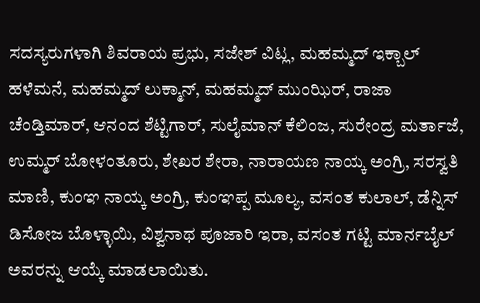ಸದಸ್ಯರುಗಳಾಗಿ ಶಿವರಾಯ ಪ್ರಭು, ಸಜೇಶ್ ವಿಟ್ಲ, ಮಹಮ್ಮದ್ ಇಕ್ಬಾಲ್ ಹಳೆಮನೆ, ಮಹಮ್ಮದ್ ಲುಕ್ಮಾನ್, ಮಹಮ್ಮದ್ ಮುಂಝಿರ್, ರಾಜಾ ಚೆಂಡ್ತಿಮಾರ್, ಆನಂದ ಶೆಟ್ಟಿಗಾರ್, ಸುಲೈಮಾನ್ ಕೆಲಿಂಜ, ಸುರೇಂದ್ರ ಮರ್ತಾಜೆ, ಉಮ್ಮರ್ ಬೋಳಂತೂರು, ಶೇಖರ ಶೇರಾ, ನಾರಾಯಣ ನಾಯ್ಕ ಅಂಗ್ರಿ, ಸರಸ್ವತಿ ಮಾಣಿ, ಕುಂಞ ನಾಯ್ಕ ಅಂಗ್ರಿ, ಕುಂಞಪ್ಪ ಮೂಲ್ಯ, ವಸಂತ ಕುಲಾಲ್, ಡೆನ್ನಿಸ್ ಡಿಸೋಜ ಬೊಳ್ಳಾಯಿ, ವಿಶ್ವನಾಥ ಪೂಜಾರಿ ಇರಾ, ವಸಂತ ಗಟ್ಟಿ ಮಾರ್ನಬೈಲ್ ಅವರನ್ನು ಆಯ್ಕೆ ಮಾಡಲಾಯಿತು.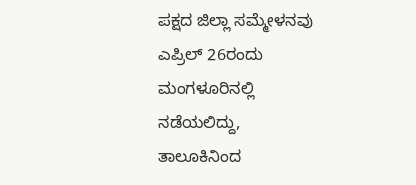ಪಕ್ಷದ ಜಿಲ್ಲಾ ಸಮ್ಮೇಳನವು ಎಪ್ರಿಲ್ 26ರಂದು ಮಂಗಳೂರಿನಲ್ಲಿ ನಡೆಯಲಿದ್ದು, ತಾಲೂಕಿನಿಂದ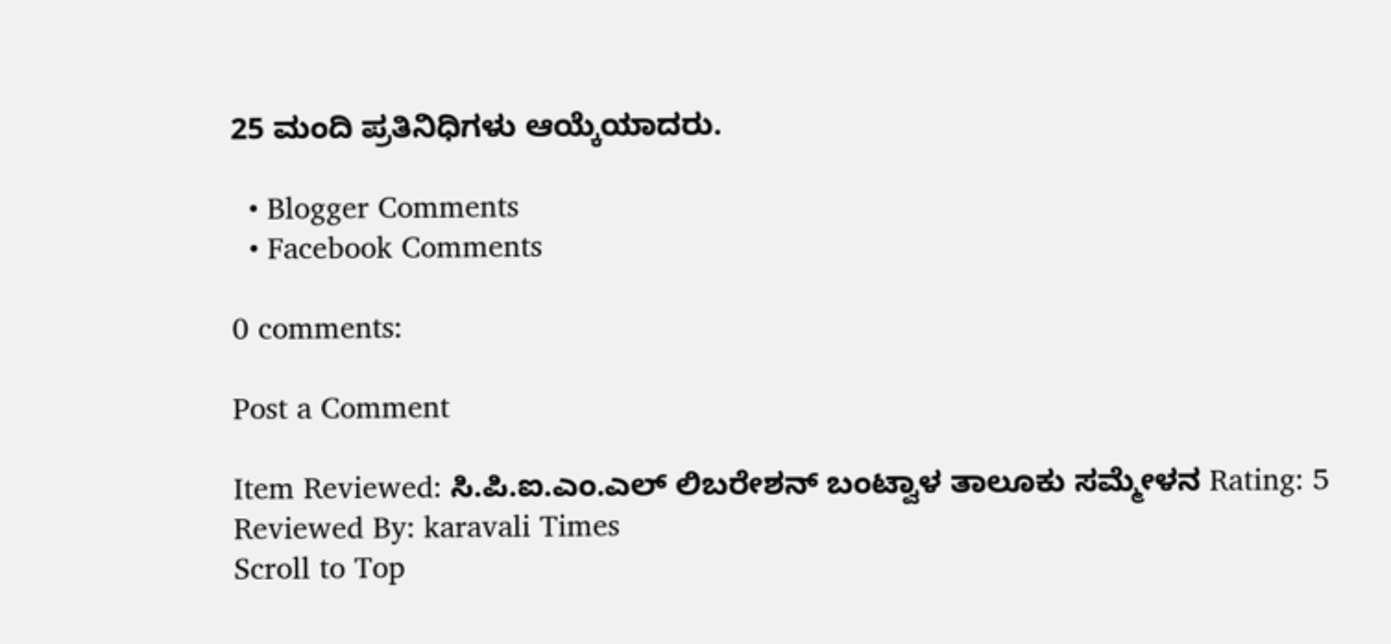25 ಮಂದಿ ಪ್ರತಿನಿಧಿಗಳು ಆಯ್ಕೆಯಾದರು.

  • Blogger Comments
  • Facebook Comments

0 comments:

Post a Comment

Item Reviewed: ಸಿ.ಪಿ.ಐ.ಎಂ.ಎಲ್ ಲಿಬರೇಶನ್ ಬಂಟ್ವಾಳ ತಾಲೂಕು ಸಮ್ಮೇಳನ Rating: 5 Reviewed By: karavali Times
Scroll to Top